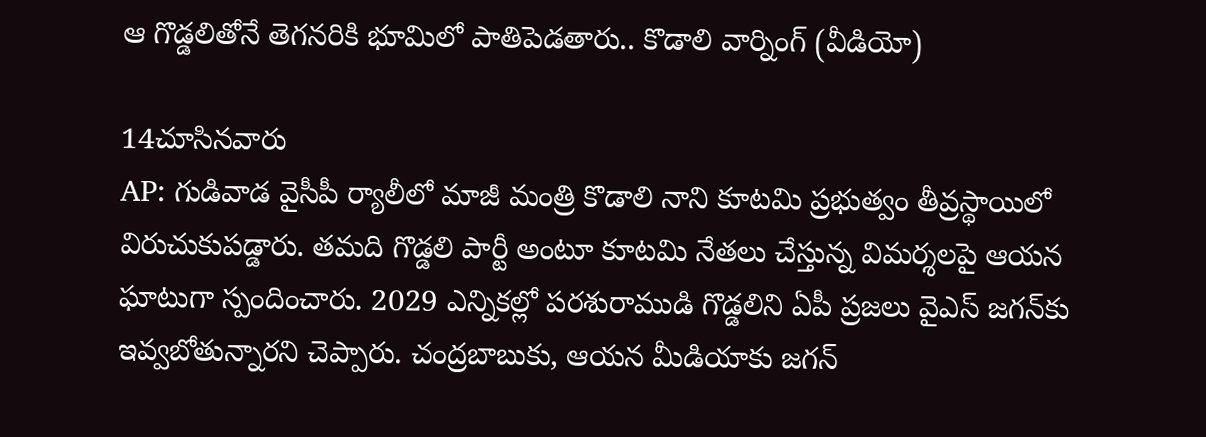ఆ గొడ్డలితోనే తెగనరికి భూమిలో పాతిపెడతారు.. కొడాలి వార్నింగ్ (వీడియో)

14చూసినవారు
AP: గుడివాడ వైసీపీ ర్యాలీలో మాజీ మంత్రి కొడాలి నాని కూటమి ప్రభుత్వం తీవ్రస్థాయిలో విరుచుకుపడ్డారు. తమది గొడ్డలి పార్టీ అంటూ కూటమి నేతలు చేస్తున్న విమర్శలపై ఆయన ఘాటుగా స్పందించారు. 2029 ఎన్నికల్లో పరశురాముడి గొడ్డలిని ఏపీ ప్రజలు వైఎస్ జగన్‌కు ఇవ్వబోతున్నారని చెప్పారు. చంద్రబాబుకు, ఆయన మీడియాకు జగన్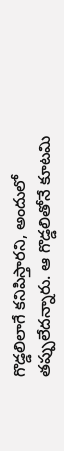గొడ్డలిలాగే కనిపిస్తారని, అందులో తప్పులేదన్నారు. ఆ గొడ్డలితోనే కూటమి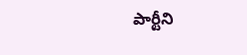పార్టీని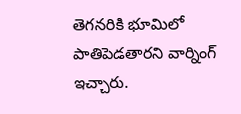తెగనరికి భూమిలో పాతిపెడతారని వార్నింగ్ ఇచ్చారు.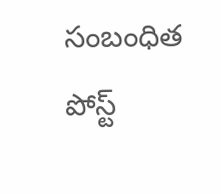సంబంధిత పోస్ట్